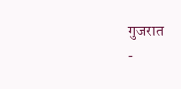गुजरात
-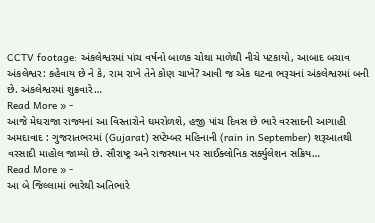CCTV footage: અંકલેશ્વરમાં પાંચ વર્ષનો બાળક ચોથા માળેથી નીચે પટકાયો, આબાદ બચાવ
અંકલેશ્વર: કહેવાય છે ને કે, રામ રાખે તેને કોણ ચાખે? આવી જ એક ઘટના ભરૂચનાં અંકલેશ્વરમાં બની છે. અંકલેશ્વરમાં શુક્રવારે…
Read More » -
આજે મેઘરાજા રાજ્યનાં આ વિસ્તારોને ઘમરોળશે, હજી પાંચ દિવસ છે ભારે વરસાદની આગાહી
અમદાવાદ : ગુજરાતભરમાં (Gujarat) સપ્ટેમ્બર મહિનાની (rain in September) શરૂઆતથી વરસાદી માહોલ જામ્યો છે. સૌરાષ્ટ્ર અને રાજસ્થાન પર સાઈક્લોનિક સર્ક્યુલેશન સક્રિય…
Read More » -
આ બે જિલ્લામાં ભારેથી અતિભારે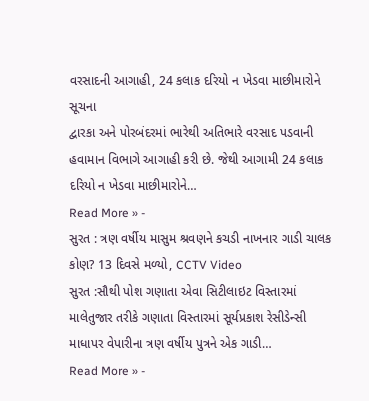વરસાદની આગાહી, 24 કલાક દરિયો ન ખેડવા માછીમારોને સૂચના
દ્વારકા અને પોરબંદરમાં ભારેથી અતિભારે વરસાદ પડવાની હવામાન વિભાગે આગાહી કરી છે. જેથી આગામી 24 કલાક દરિયો ન ખેડવા માછીમારોને…
Read More » -
સુરત : ત્રણ વર્ષીય માસુમ શ્રવણને કચડી નાખનાર ગાડી ચાલક કોણ? 13 દિવસે મળ્યો, CCTV Video
સુરત :સૌથી પોશ ગણાતા એવા સિટીલાઇટ વિસ્તારમાં માલેતુજાર તરીકે ગણાતા વિસ્તારમાં સૂર્યપ્રકાશ રેસીડેન્સી માધાપર વેપારીના ત્રણ વર્ષીય પુત્રને એક ગાડી…
Read More » -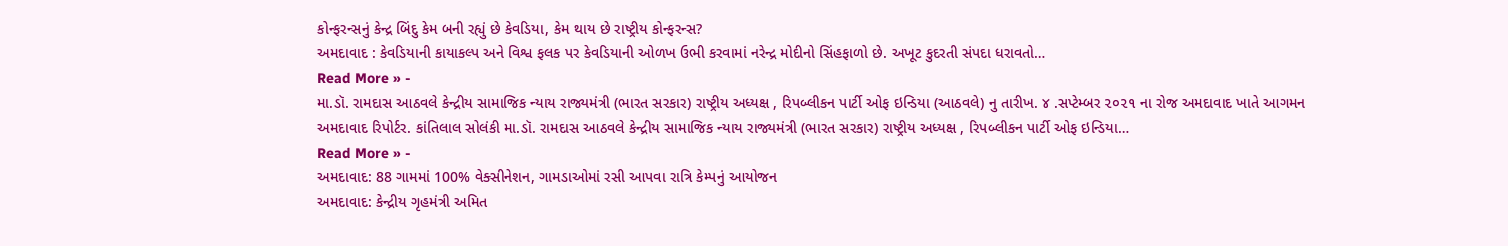કોન્ફરન્સનું કેન્દ્ર બિંદુ કેમ બની રહ્યું છે કેવડિયા, કેમ થાય છે રાષ્ટ્રીય કોન્ફરન્સ?
અમદાવાદ : કેવડિયાની કાયાકલ્પ અને વિશ્વ ફલક પર કેવડિયાની ઓળખ ઉભી કરવામાં નરેન્દ્ર મોદીનો સિંહફાળો છે. અખૂટ કુદરતી સંપદા ધરાવતો…
Read More » -
મા.ડૉ. રામદાસ આઠવલે કેન્દ્રીય સામાજિક ન્યાય રાજ્યમંત્રી (ભારત સરકાર) રાષ્ટ્રીય અધ્યક્ષ , રિપબ્લીકન પાર્ટી ઓફ ઇન્ડિયા (આઠવલે) નુ તારીખ. ૪ .સપ્ટેમ્બર ૨૦૨૧ ના રોજ અમદાવાદ ખાતે આગમન
અમદાવાદ રિપોર્ટર. કાંતિલાલ સોલંકી મા.ડૉ. રામદાસ આઠવલે કેન્દ્રીય સામાજિક ન્યાય રાજ્યમંત્રી (ભારત સરકાર) રાષ્ટ્રીય અધ્યક્ષ , રિપબ્લીકન પાર્ટી ઓફ ઇન્ડિયા…
Read More » -
અમદાવાદ: 88 ગામમાં 100% વેક્સીનેશન, ગામડાઓમાં રસી આપવા રાત્રિ કેમ્પનું આયોજન
અમદાવાદ: કેન્દ્રીય ગૃહમંત્રી અમિત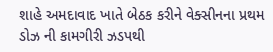શાહે અમદાવાદ ખાતે બેઠક કરીને વેક્સીનના પ્રથમ ડોઝ ની કામગીરી ઝડપથી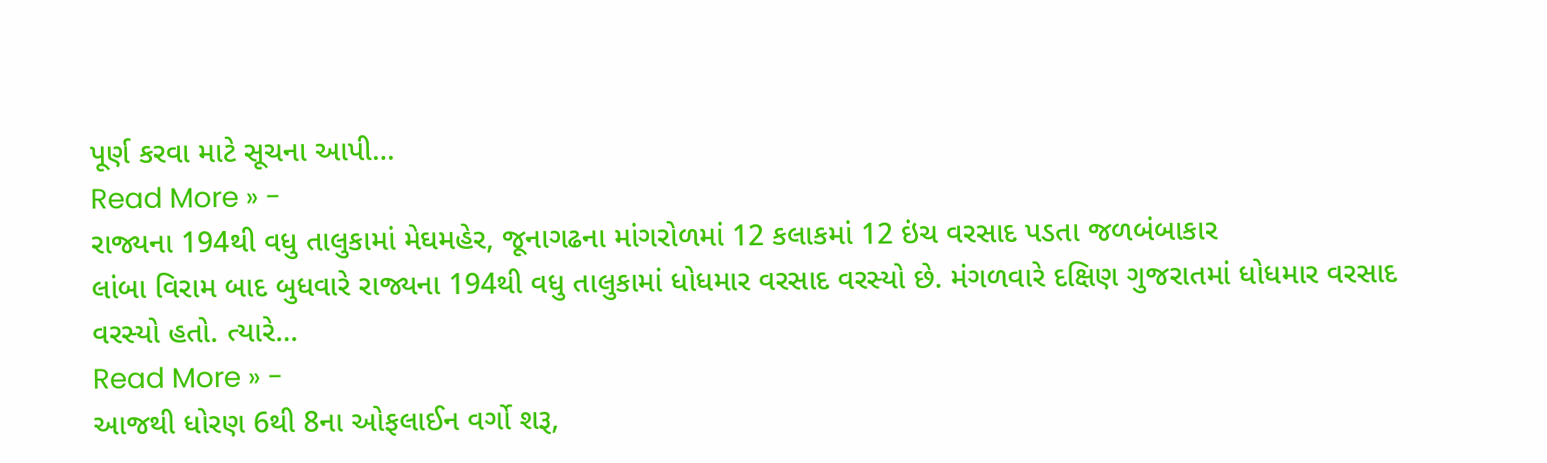પૂર્ણ કરવા માટે સૂચના આપી…
Read More » -
રાજ્યના 194થી વધુ તાલુકામાં મેઘમહેર, જૂનાગઢના માંગરોળમાં 12 કલાકમાં 12 ઇંચ વરસાદ પડતા જળબંબાકાર
લાંબા વિરામ બાદ બુધવારે રાજ્યના 194થી વધુ તાલુકામાં ધોધમાર વરસાદ વરસ્યો છે. મંગળવારે દક્ષિણ ગુજરાતમાં ધોધમાર વરસાદ વરસ્યો હતો. ત્યારે…
Read More » -
આજથી ધોરણ 6થી 8ના ઓફલાઈન વર્ગો શરૂ,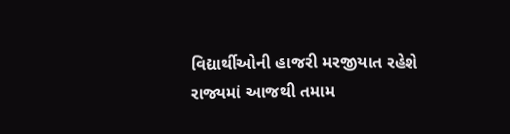વિદ્યાર્થીઓની હાજરી મરજીયાત રહેશે
રાજ્યમાં આજથી તમામ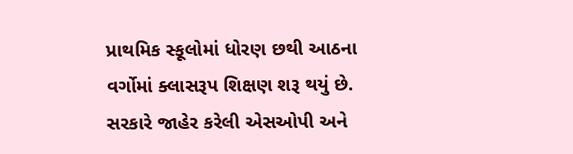પ્રાથમિક સ્કૂલોમાં ધોરણ છથી આઠના વર્ગોમાં ક્લાસરૂપ શિક્ષણ શરૂ થયું છે. સરકારે જાહેર કરેલી એસઓપી અને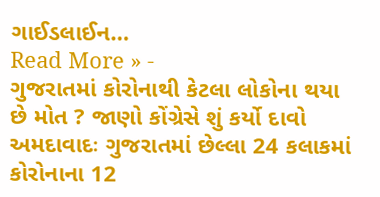ગાઈડલાઈન…
Read More » -
ગુજરાતમાં કોરોનાથી કેટલા લોકોના થયા છે મોત ? જાણો કોંગ્રેસે શું કર્યો દાવો
અમદાવાદઃ ગુજરાતમાં છેલ્લા 24 કલાકમાં કોરોનાના 12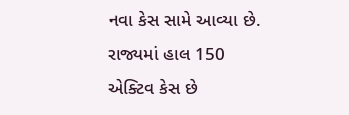નવા કેસ સામે આવ્યા છે. રાજ્યમાં હાલ 150 એક્ટિવ કેસ છે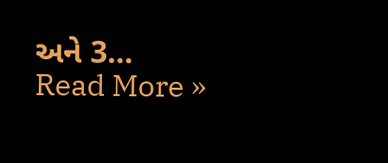અને 3…
Read More »